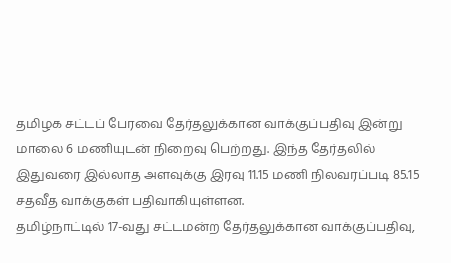தமிழக சட்டப் பேரவை தேர்தலுக்கான வாக்குப்பதிவு இன்று மாலை 6 மணியுடன் நிறைவு பெற்றது. இந்த தேர்தலில் இதுவரை இல்லாத அளவுக்கு இரவு 11.15 மணி நிலவரப்படி 85.15 சதவீத வாக்குகள் பதிவாகியுள்ளன.
தமிழ்நாட்டில் 17-வது சட்டமன்ற தேர்தலுக்கான வாக்குப்பதிவு,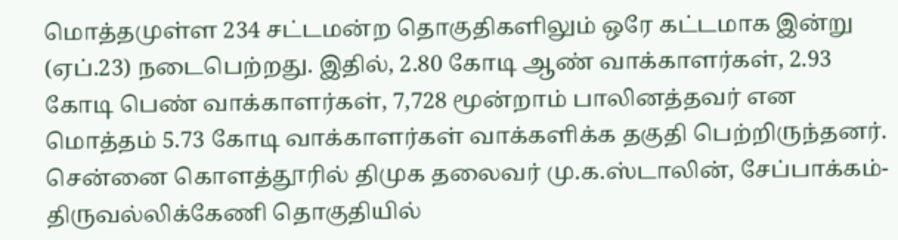மொத்தமுள்ள 234 சட்டமன்ற தொகுதிகளிலும் ஒரே கட்டமாக இன்று (ஏப்.23) நடைபெற்றது. இதில், 2.80 கோடி ஆண் வாக்காளர்கள், 2.93 கோடி பெண் வாக்காளர்கள், 7,728 மூன்றாம் பாலினத்தவர் என மொத்தம் 5.73 கோடி வாக்காளர்கள் வாக்களிக்க தகுதி பெற்றிருந்தனர்.
சென்னை கொளத்தூரில் திமுக தலைவர் மு.க.ஸ்டாலின், சேப்பாக்கம்-திருவல்லிக்கேணி தொகுதியில்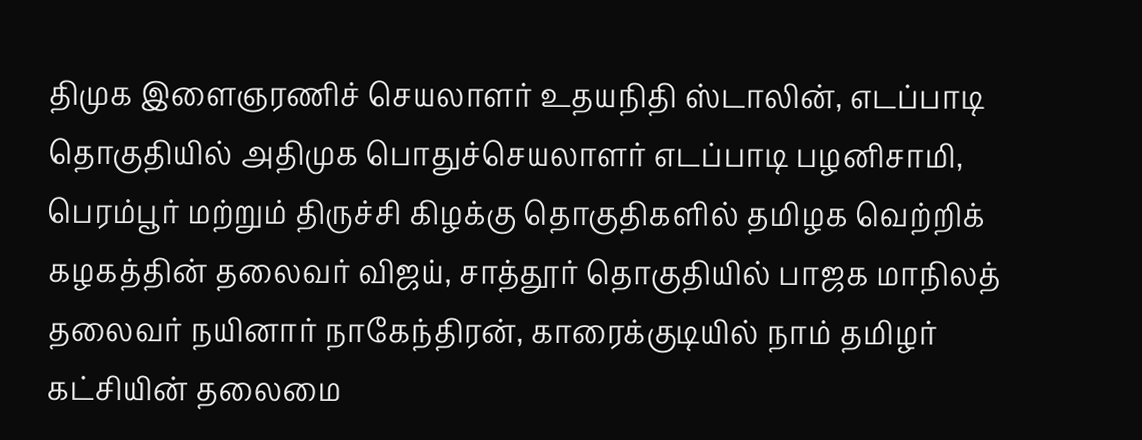திமுக இளைஞரணிச் செயலாளர் உதயநிதி ஸ்டாலின், எடப்பாடி தொகுதியில் அதிமுக பொதுச்செயலாளர் எடப்பாடி பழனிசாமி, பெரம்பூர் மற்றும் திருச்சி கிழக்கு தொகுதிகளில் தமிழக வெற்றிக் கழகத்தின் தலைவர் விஜய், சாத்தூர் தொகுதியில் பாஜக மாநிலத் தலைவர் நயினார் நாகேந்திரன், காரைக்குடியில் நாம் தமிழர் கட்சியின் தலைமை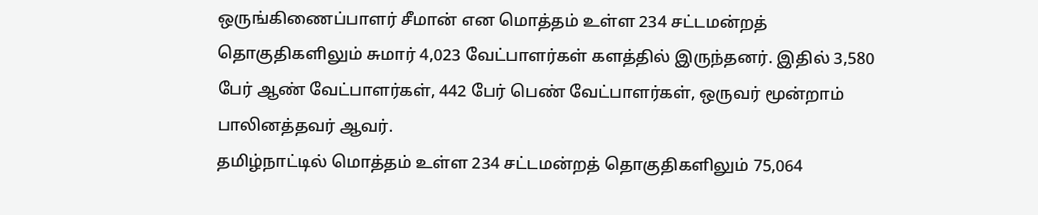ஒருங்கிணைப்பாளர் சீமான் என மொத்தம் உள்ள 234 சட்டமன்றத் தொகுதிகளிலும் சுமார் 4,023 வேட்பாளர்கள் களத்தில் இருந்தனர். இதில் 3,580 பேர் ஆண் வேட்பாளர்கள், 442 பேர் பெண் வேட்பாளர்கள், ஒருவர் மூன்றாம் பாலினத்தவர் ஆவர்.
தமிழ்நாட்டில் மொத்தம் உள்ள 234 சட்டமன்றத் தொகுதிகளிலும் 75,064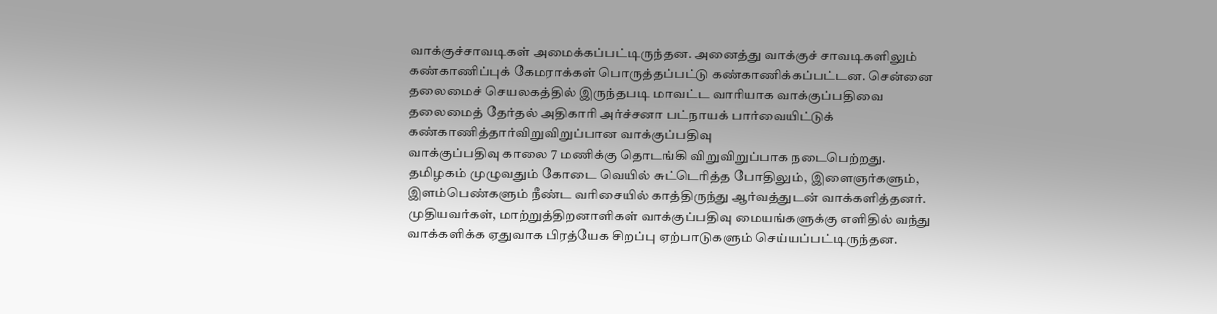வாக்குச்சாவடிகள் அமைக்கப்பட்டிருந்தன. அனைத்து வாக்குச் சாவடிகளிலும் கண்காணிப்புக் கேமராக்கள் பொருத்தப்பட்டு கண்காணிக்கப்பட்டன. சென்னை தலைமைச் செயலகத்தில் இருந்தபடி மாவட்ட வாரியாக வாக்குப்பதிவை தலைமைத் தேர்தல் அதிகாரி அர்ச்சனா பட்நாயக் பார்வையிட்டுக் கண்காணித்தார்விறுவிறுப்பான வாக்குப்பதிவு
வாக்குப்பதிவு காலை 7 மணிக்கு தொடங்கி விறுவிறுப்பாக நடைபெற்றது. தமிழகம் முழுவதும் கோடை வெயில் சுட்டெரித்த போதிலும், இளைஞர்களும், இளம்பெண்களும் நீண்ட வரிசையில் காத்திருந்து ஆர்வத்துடன் வாக்களித்தனர். முதியவர்கள், மாற்றுத்திறனாளிகள் வாக்குப்பதிவு மையங்களுக்கு எளிதில் வந்து வாக்களிக்க ஏதுவாக பிரத்யேக சிறப்பு ஏற்பாடுகளும் செய்யப்பட்டிருந்தன.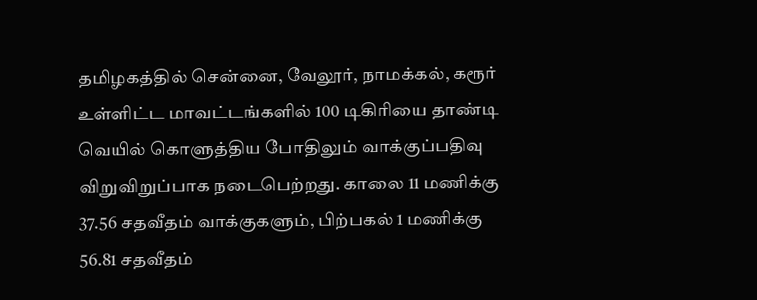தமிழகத்தில் சென்னை, வேலூர், நாமக்கல், கரூர் உள்ளிட்ட மாவட்டங்களில் 100 டிகிரியை தாண்டி வெயில் கொளுத்திய போதிலும் வாக்குப்பதிவு விறுவிறுப்பாக நடைபெற்றது. காலை 11 மணிக்கு 37.56 சதவீதம் வாக்குகளும், பிற்பகல் 1 மணிக்கு 56.81 சதவீதம்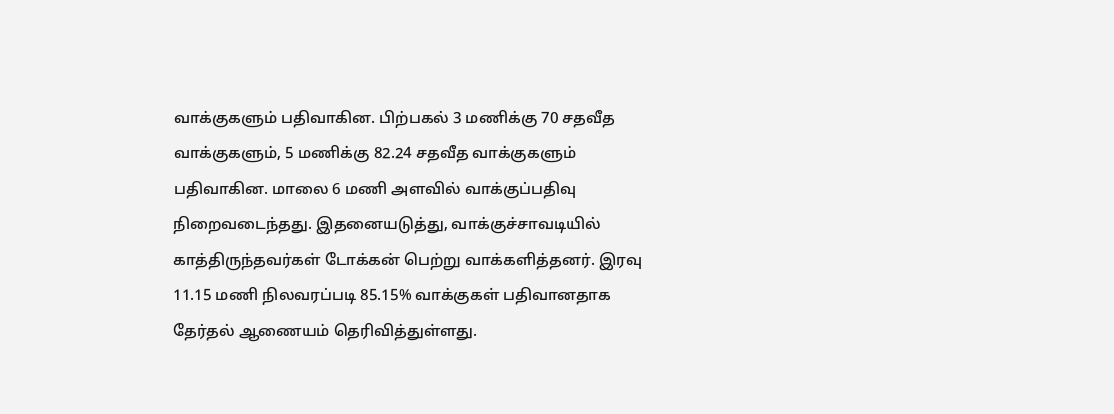வாக்குகளும் பதிவாகின. பிற்பகல் 3 மணிக்கு 70 சதவீத வாக்குகளும், 5 மணிக்கு 82.24 சதவீத வாக்குகளும் பதிவாகின. மாலை 6 மணி அளவில் வாக்குப்பதிவு நிறைவடைந்தது. இதனையடுத்து, வாக்குச்சாவடியில் காத்திருந்தவர்கள் டோக்கன் பெற்று வாக்களித்தனர். இரவு 11.15 மணி நிலவரப்படி 85.15% வாக்குகள் பதிவானதாக தேர்தல் ஆணையம் தெரிவித்துள்ளது.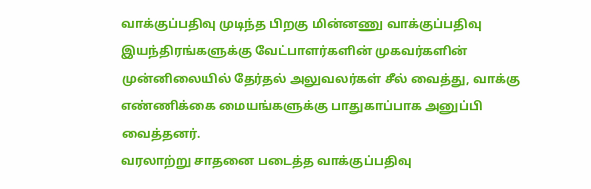வாக்குப்பதிவு முடிந்த பிறகு மின்னணு வாக்குப்பதிவு இயந்திரங்களுக்கு வேட்பாளர்களின் முகவர்களின் முன்னிலையில் தேர்தல் அலுவலர்கள் சீல் வைத்து, வாக்கு எண்ணிக்கை மையங்களுக்கு பாதுகாப்பாக அனுப்பி வைத்தனர்.
வரலாற்று சாதனை படைத்த வாக்குப்பதிவு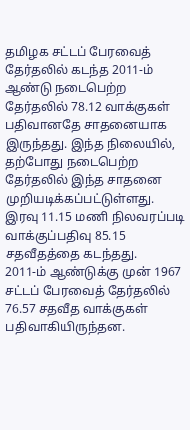தமிழக சட்டப் பேரவைத் தேர்தலில் கடந்த 2011-ம் ஆண்டு நடைபெற்ற தேர்தலில் 78.12 வாக்குகள் பதிவானதே சாதனையாக இருந்தது. இந்த நிலையில், தற்போது நடைபெற்ற தேர்தலில் இந்த சாதனை முறியடிக்கப்பட்டுள்ளது. இரவு 11.15 மணி நிலவரப்படி வாக்குப்பதிவு 85.15 சதவீதத்தை கடந்தது.
2011-ம் ஆண்டுக்கு முன் 1967 சட்டப் பேரவைத் தேர்தலில் 76.57 சதவீத வாக்குகள் பதிவாகியிருந்தன.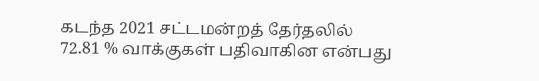கடந்த 2021 சட்டமன்றத் தேர்தலில் 72.81 % வாக்குகள் பதிவாகின என்பது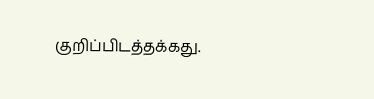குறிப்பிடத்தக்கது.